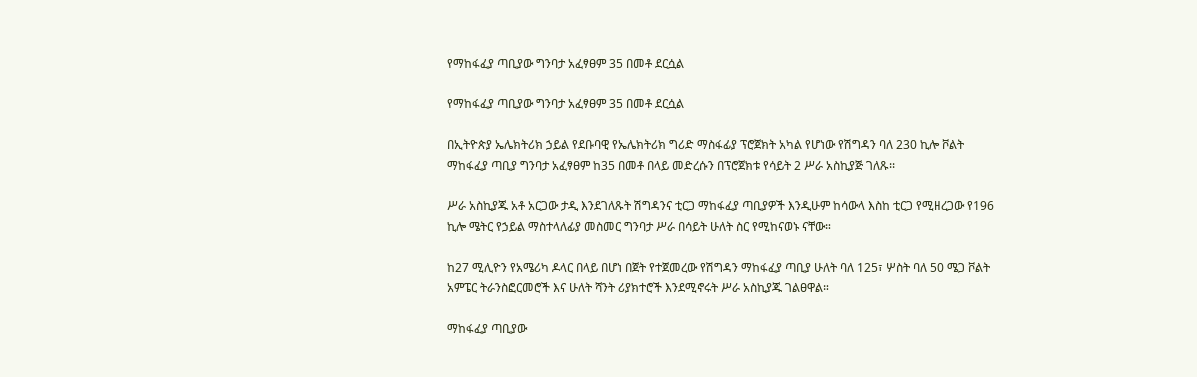የማከፋፈያ ጣቢያው ግንባታ አፈፃፀም 35 በመቶ ደርሷል

የማከፋፈያ ጣቢያው ግንባታ አፈፃፀም 35 በመቶ ደርሷል

በኢትዮጵያ ኤሌክትሪክ ኃይል የደቡባዊ የኤሌክትሪክ ግሪድ ማስፋፊያ ፕሮጀክት አካል የሆነው የሽግዳን ባለ 230 ኪሎ ቮልት ማከፋፈያ ጣቢያ ግንባታ አፈፃፀም ከ35 በመቶ በላይ መድረሱን በፕሮጀክቱ የሳይት 2 ሥራ አስኪያጅ ገለጹ፡፡

ሥራ አስኪያጁ አቶ አርጋው ታዲ እንደገለጹት ሽግዳንና ቲርጋ ማከፋፈያ ጣቢያዎች እንዲሁም ከሳውላ እስከ ቲርጋ የሚዘረጋው የ196 ኪሎ ሜትር የኃይል ማስተላለፊያ መስመር ግንባታ ሥራ በሳይት ሁለት ስር የሚከናወኑ ናቸው።

ከ27 ሚሊዮን የአሜሪካ ዶላር በላይ በሆነ በጀት የተጀመረው የሽግዳን ማከፋፈያ ጣቢያ ሁለት ባለ 125፣ ሦስት ባለ 50 ሜጋ ቮልት አምፔር ትራንስፎርመሮች እና ሁለት ሻንት ሪያክተሮች እንደሚኖሩት ሥራ አስኪያጁ ገልፀዋል።

ማከፋፈያ ጣቢያው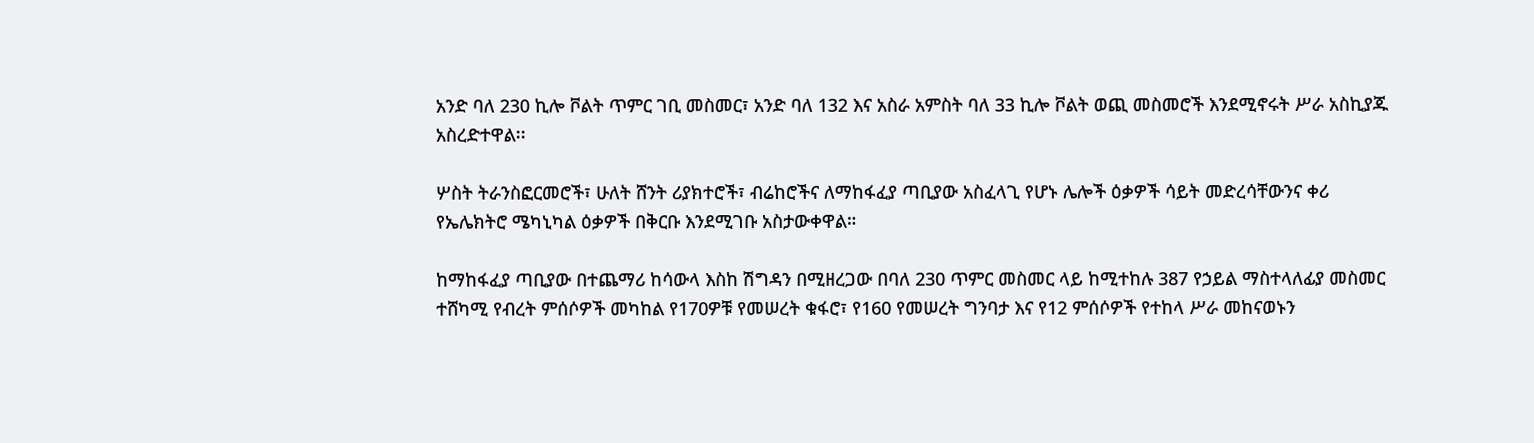አንድ ባለ 230 ኪሎ ቮልት ጥምር ገቢ መስመር፣ አንድ ባለ 132 እና አስራ አምስት ባለ 33 ኪሎ ቮልት ወጪ መስመሮች እንደሚኖሩት ሥራ አስኪያጁ አስረድተዋል፡፡

ሦስት ትራንስፎርመሮች፣ ሁለት ሸንት ሪያክተሮች፣ ብሬከሮችና ለማከፋፈያ ጣቢያው አስፈላጊ የሆኑ ሌሎች ዕቃዎች ሳይት መድረሳቸውንና ቀሪ የኤሌክትሮ ሜካኒካል ዕቃዎች በቅርቡ እንደሚገቡ አስታውቀዋል።

ከማከፋፈያ ጣቢያው በተጨማሪ ከሳውላ እስከ ሽግዳን በሚዘረጋው በባለ 230 ጥምር መስመር ላይ ከሚተከሉ 387 የኃይል ማስተላለፊያ መስመር ተሸካሚ የብረት ምሰሶዎች መካከል የ170ዎቹ የመሠረት ቁፋሮ፣ የ160 የመሠረት ግንባታ እና የ12 ምሰሶዎች የተከላ ሥራ መከናወኑን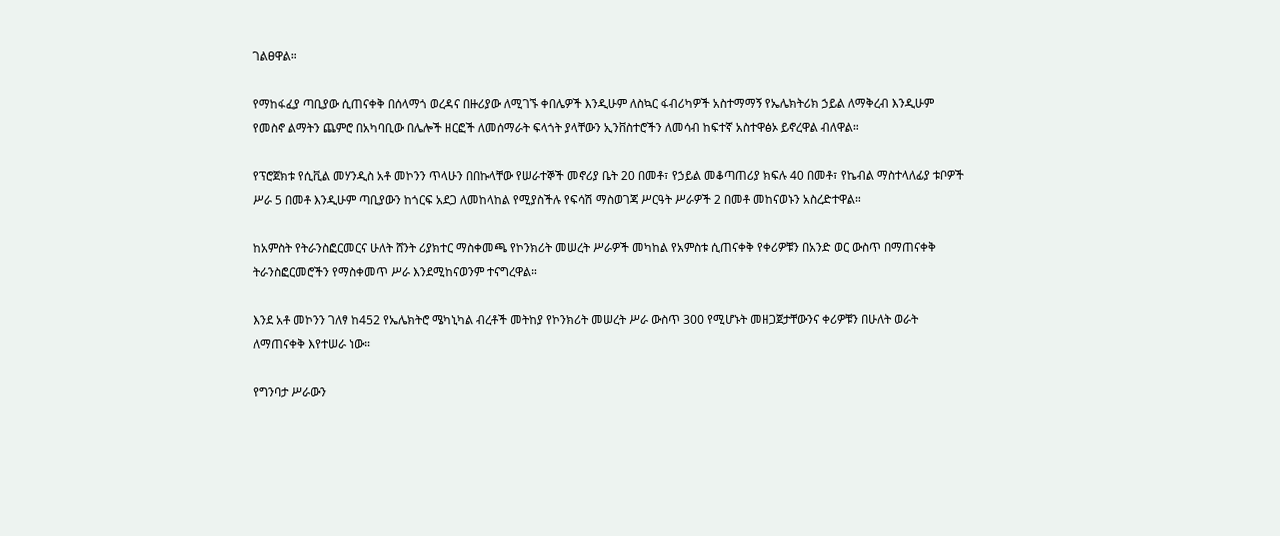ገልፀዋል።

የማከፋፈያ ጣቢያው ሲጠናቀቅ በሰላማጎ ወረዳና በዙሪያው ለሚገኙ ቀበሌዎች እንዲሁም ለስኳር ፋብሪካዎች አስተማማኝ የኤሌክትሪክ ኃይል ለማቅረብ እንዲሁም የመስኖ ልማትን ጨምሮ በአካባቢው በሌሎች ዘርፎች ለመሰማራት ፍላጎት ያላቸውን ኢንቨስተሮችን ለመሳብ ከፍተኛ አስተዋፅኦ ይኖረዋል ብለዋል።

የፕሮጀክቱ የሲቪል መሃንዲስ አቶ መኮንን ጥላሁን በበኩላቸው የሠራተኞች መኖሪያ ቤት 20 በመቶ፣ የኃይል መቆጣጠሪያ ክፍሉ 40 በመቶ፣ የኬብል ማስተላለፊያ ቱቦዎች ሥራ 5 በመቶ እንዲሁም ጣቢያውን ከጎርፍ አደጋ ለመከላከል የሚያስችሉ የፍሳሽ ማስወገጃ ሥርዓት ሥራዎች 2 በመቶ መከናወኑን አስረድተዋል።

ከአምስት የትራንስፎርመርና ሁለት ሸንት ሪያክተር ማስቀመጫ የኮንክሪት መሠረት ሥራዎች መካከል የአምስቱ ሲጠናቀቅ የቀሪዎቹን በአንድ ወር ውስጥ በማጠናቀቅ ትራንስፎርመሮችን የማስቀመጥ ሥራ እንደሚከናወንም ተናግረዋል።

እንደ አቶ መኮንን ገለፃ ከ452 የኤሌክትሮ ሜካኒካል ብረቶች መትከያ የኮንክሪት መሠረት ሥራ ውስጥ 300 የሚሆኑት መዘጋጀታቸውንና ቀሪዎቹን በሁለት ወራት ለማጠናቀቅ እየተሠራ ነው።

የግንባታ ሥራውን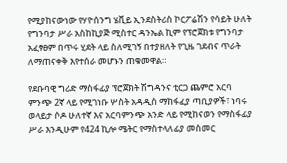የሚያከናውነው የሃዮሰንግ ሄቪይ ኢንደስትሪስ ኮርፖሬሽን የሳይት ሁለት የግንባታ ሥራ አስከኪያጅ ሚስተር ዳንኤል ኪም የፕሮጀክቱ የግንባታ አፈፃፀም በጥሩ ሂደት ላይ ስለሚገኝ በተያዘለት የጊዜ ገደብና ጥራት ለማጠናቀቅ እየተሰራ መሆኑን ጠቁመዋል።

የደቡባዊ ግሪድ ማስፋፊያ ፕሮጀክት ሽግዳንና ቲርጋ ጨምሮ አርባ ምንጭ 2ኛ ላይ የሚገነቡ ሦስት አዳዲስ ማከፋፈያ ጣቢያዎች፣ ነባሩ ወላይታ ሶዶ ሁለተኛ እና አርባምንጭ አንድ ላይ የሚከናወን የማስፋፊያ ሥራ እንዲሁም የ424 ኪሎ ሜትር የማስተላለፊያ መስመር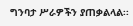ግንባታ ሥራዎችን ያጠቃልላል፡፡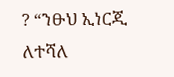? “ንፁህ ኢነርጂ ለተሻለ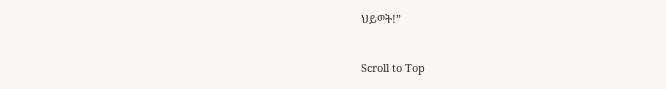ህይወት!”

Scroll to Top